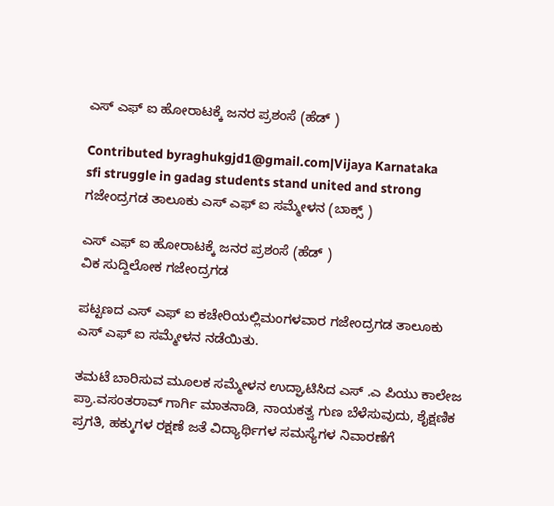ಎಸ್ ಎಫ್ ಐ ಹೋರಾಟಕ್ಕೆ ಜನರ ಪ್ರಶಂಸೆ (ಹೆಡ್ )

Contributed byraghukgjd1@gmail.com|Vijaya Karnataka
sfi struggle in gadag students stand united and strong
ಗಜೇಂದ್ರಗಡ ತಾಲೂಕು ಎಸ್ ಎಫ್ ಐ ಸಮ್ಮೇಳನ (ಬಾಕ್ಸ್ )

ಎಸ್ ಎಫ್ ಐ ಹೋರಾಟಕ್ಕೆ ಜನರ ಪ್ರಶಂಸೆ (ಹೆಡ್ )
ವಿಕ ಸುದ್ದಿಲೋಕ ಗಜೇಂದ್ರಗಡ

ಪಟ್ಟಣದ ಎಸ್ ಎಫ್ ಐ ಕಚೇರಿಯಲ್ಲಿಮಂಗಳವಾರ ಗಜೇಂದ್ರಗಡ ತಾಲೂಕು ಎಸ್ ಎಫ್ ಐ ಸಮ್ಮೇಳನ ನಡೆಯಿತು.

ತಮಟೆ ಬಾರಿಸುವ ಮೂಲಕ ಸಮ್ಮೇಳನ ಉದ್ಘಾಟಿಸಿದ ಎಸ್ .ಎ ಪಿಯು ಕಾಲೇಜ ಪ್ರಾ.ವಸಂತರಾವ್ ಗಾರ್ಗಿ ಮಾತನಾಡಿ, ನಾಯಕತ್ವ ಗುಣ ಬೆಳೆಸುವುದು, ಶೈಕ್ಷಣಿಕ ಪ್ರಗತಿ, ಹಕ್ಕುಗಳ ರಕ್ಷಣೆ ಜತೆ ವಿದ್ಯಾರ್ಥಿಗಳ ಸಮಸ್ಯೆಗಳ ನಿವಾರಣೆಗೆ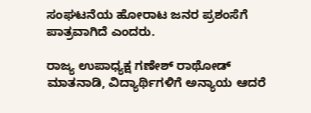ಸಂಘಟನೆಯ ಹೋರಾಟ ಜನರ ಪ್ರಶಂಸೆಗೆ ಪಾತ್ರವಾಗಿದೆ ಎಂದರು.

ರಾಜ್ಯ ಉಪಾಧ್ಯಕ್ಷ ಗಣೇಶ್ ರಾಥೋಡ್ ಮಾತನಾಡಿ, ವಿದ್ಯಾರ್ಥಿಗಳಿಗೆ ಅನ್ಯಾಯ ಆದರೆ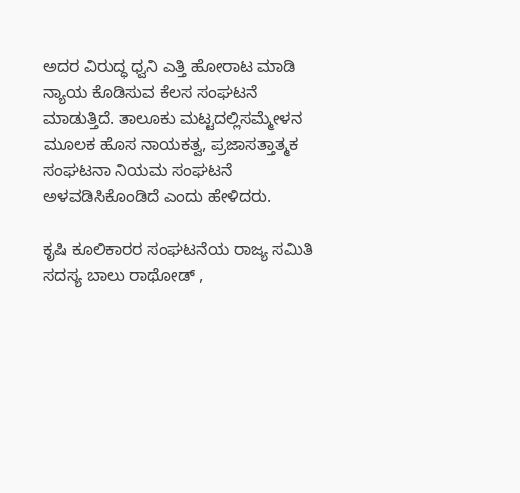ಅದರ ವಿರುದ್ಧ ಧ್ವನಿ ಎತ್ತಿ ಹೋರಾಟ ಮಾಡಿ ನ್ಯಾಯ ಕೊಡಿಸುವ ಕೆಲಸ ಸಂಘಟನೆ ಮಾಡುತ್ತಿದೆ. ತಾಲೂಕು ಮಟ್ಟದಲ್ಲಿಸಮ್ಮೇಳನ ಮೂಲಕ ಹೊಸ ನಾಯಕತ್ವ, ಪ್ರಜಾಸತ್ತಾತ್ಮಕ ಸಂಘಟನಾ ನಿಯಮ ಸಂಘಟನೆ ಅಳವಡಿಸಿಕೊಂಡಿದೆ ಎಂದು ಹೇಳಿದರು.

ಕೃಷಿ ಕೂಲಿಕಾರರ ಸಂಘಟನೆಯ ರಾಜ್ಯ ಸಮಿತಿ ಸದಸ್ಯ ಬಾಲು ರಾಥೋಡ್ ,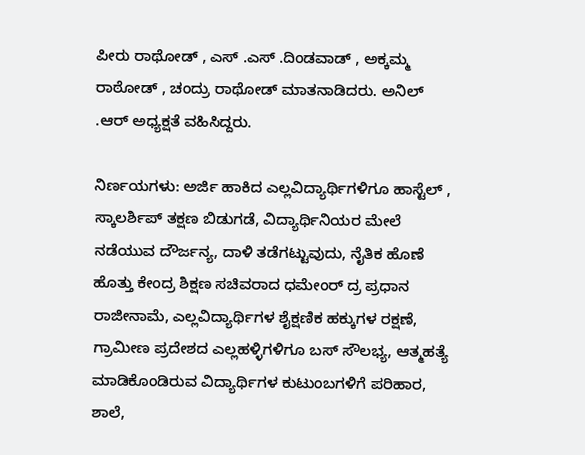ಪೀರು ರಾಥೋಡ್ , ಎಸ್ .ಎಸ್ .ದಿಂಡವಾಡ್ , ಅಕ್ಕಮ್ಮ ರಾಠೋಡ್ , ಚಂದ್ರು ರಾಥೋಡ್ ಮಾತನಾಡಿದರು. ಅನಿಲ್ .ಆರ್ ಅಧ್ಯಕ್ಷತೆ ವಹಿಸಿದ್ದರು.

ನಿರ್ಣಯಗಳು: ಅರ್ಜಿ ಹಾಕಿದ ಎಲ್ಲವಿದ್ಯಾರ್ಥಿಗಳಿಗೂ ಹಾಸ್ಟೆಲ್ , ಸ್ಕಾಲರ್ಶಿಪ್ ತಕ್ಷಣ ಬಿಡುಗಡೆ, ವಿದ್ಯಾರ್ಥಿನಿಯರ ಮೇಲೆ ನಡೆಯುವ ದೌರ್ಜನ್ಯ, ದಾಳಿ ತಡೆಗಟ್ಟುವುದು, ನೈತಿಕ ಹೊಣೆ ಹೊತ್ತು ಕೇಂದ್ರ ಶಿಕ್ಷಣ ಸಚಿವರಾದ ಧಮೇಂರ್ ದ್ರ ಪ್ರಧಾನ ರಾಜೀನಾಮೆ, ಎಲ್ಲವಿದ್ಯಾರ್ಥಿಗಳ ಶೈಕ್ಷಣಿಕ ಹಕ್ಕುಗಳ ರಕ್ಷಣೆ, ಗ್ರಾಮೀಣ ಪ್ರದೇಶದ ಎಲ್ಲಹಳ್ಳಿಗಳಿಗೂ ಬಸ್ ಸೌಲಭ್ಯ, ಆತ್ಮಹತ್ಯೆ ಮಾಡಿಕೊಂಡಿರುವ ವಿದ್ಯಾರ್ಥಿಗಳ ಕುಟುಂಬಗಳಿಗೆ ಪರಿಹಾರ, ಶಾಲೆ,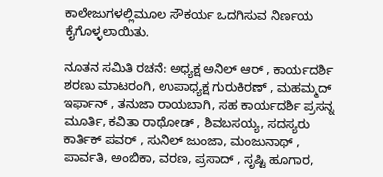ಕಾಲೇಜುಗಳಲ್ಲಿಮೂಲ ಸೌಕರ್ಯ ಒದಗಿಸುವ ನಿರ್ಣಯ ಕೈಗೊಳ್ಳಲಾಯಿತು.

ನೂತನ ಸಮಿತಿ ರಚನೆ: ಅಧ್ಯಕ್ಷ ಅನಿಲ್ ಆರ್ , ಕಾರ್ಯದರ್ಶಿ ಶರಣು ಮಾಟರಂಗಿ, ಉಪಾಧ್ಯಕ್ಷ ಗುರುಕಿರಣ್ , ಮಹಮ್ಮದ್ ಇರ್ಫಾನ್ , ತನುಜಾ ರಾಯಬಾಗಿ, ಸಹ ಕಾರ್ಯದರ್ಶಿ ಪ್ರಸನ್ನ ಮೂರ್ತಿ, ಕವಿತಾ ರಾಥೋಡ್ , ಶಿವಬಸಯ್ಯ, ಸದಸ್ಯರು ಕಾರ್ತಿಕ್ ಪವರ್ , ಸುನಿಲ್ ಜುಂಜಾ, ಮಂಜುನಾಥ್ , ಪಾರ್ವತಿ, ಅಂಬಿಕಾ, ವರಣ, ಪ್ರಸಾದ್ , ಸೃಷ್ಟಿ ಹೂಗಾರ,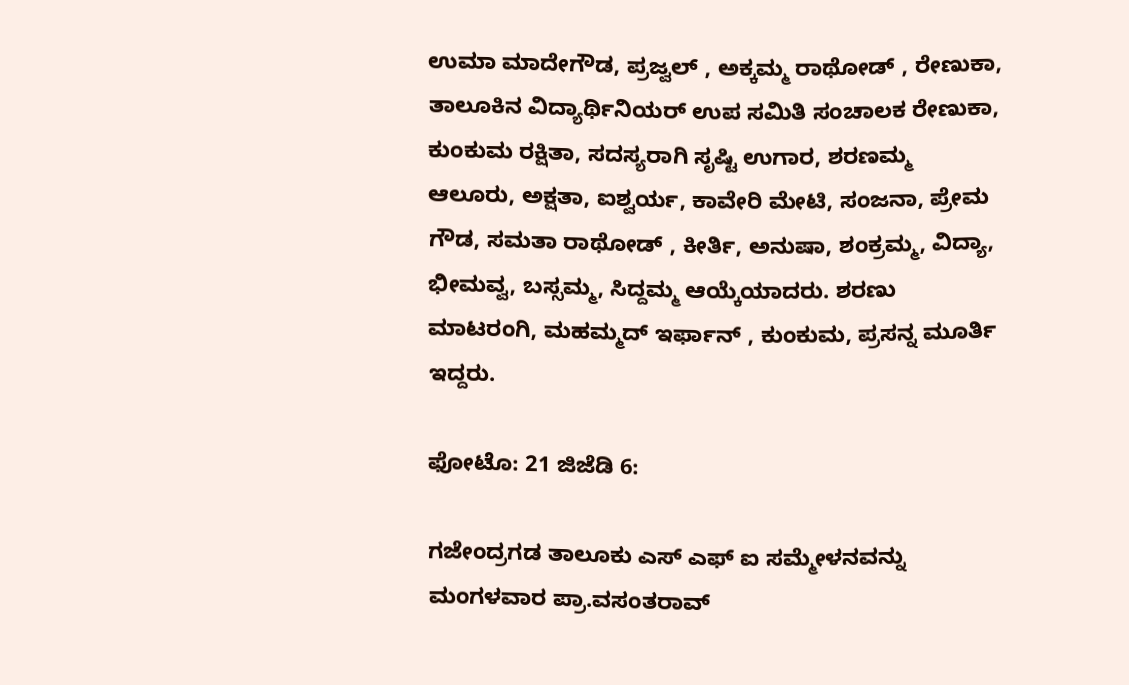ಉಮಾ ಮಾದೇಗೌಡ, ಪ್ರಜ್ವಲ್ , ಅಕ್ಕಮ್ಮ ರಾಥೋಡ್ , ರೇಣುಕಾ, ತಾಲೂಕಿನ ವಿದ್ಯಾರ್ಥಿನಿಯರ್ ಉಪ ಸಮಿತಿ ಸಂಚಾಲಕ ರೇಣುಕಾ, ಕುಂಕುಮ ರಕ್ಷಿತಾ, ಸದಸ್ಯರಾಗಿ ಸೃಷ್ಟಿ ಉಗಾರ, ಶರಣಮ್ಮ ಆಲೂರು, ಅಕ್ಷತಾ, ಐಶ್ವರ್ಯ, ಕಾವೇರಿ ಮೇಟಿ, ಸಂಜನಾ, ಪ್ರೇಮ ಗೌಡ, ಸಮತಾ ರಾಥೋಡ್ , ಕೀರ್ತಿ, ಅನುಷಾ, ಶಂಕ್ರಮ್ಮ, ವಿದ್ಯಾ, ಭೀಮವ್ವ, ಬಸ್ಸಮ್ಮ, ಸಿದ್ದಮ್ಮ ಆಯ್ಕೆಯಾದರು. ಶರಣು ಮಾಟರಂಗಿ, ಮಹಮ್ಮದ್ ಇರ್ಫಾನ್ , ಕುಂಕುಮ, ಪ್ರಸನ್ನ ಮೂರ್ತಿ ಇದ್ದರು.

ಫೋಟೊ: 21 ಜಿಜೆಡಿ 6:

ಗಜೇಂದ್ರಗಡ ತಾಲೂಕು ಎಸ್ ಎಫ್ ಐ ಸಮ್ಮೇಳನವನ್ನು ಮಂಗಳವಾರ ಪ್ರಾ.ವಸಂತರಾವ್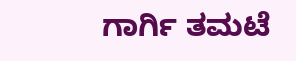ಗಾರ್ಗಿ ತಮಟೆ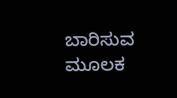ಬಾರಿಸುವ ಮೂಲಕ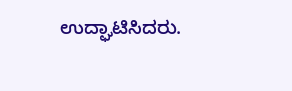ಉದ್ಘಾಟಿಸಿದರು.